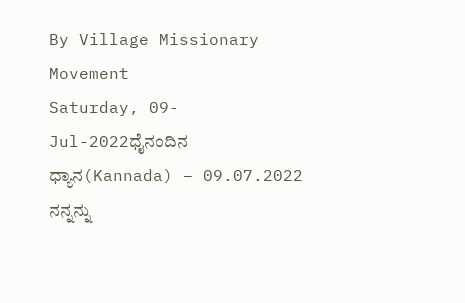By Village Missionary Movement
Saturday, 09-Jul-2022ಧೈನಂದಿನ ಧ್ಯಾನ(Kannada) – 09.07.2022
ನನ್ನನ್ನು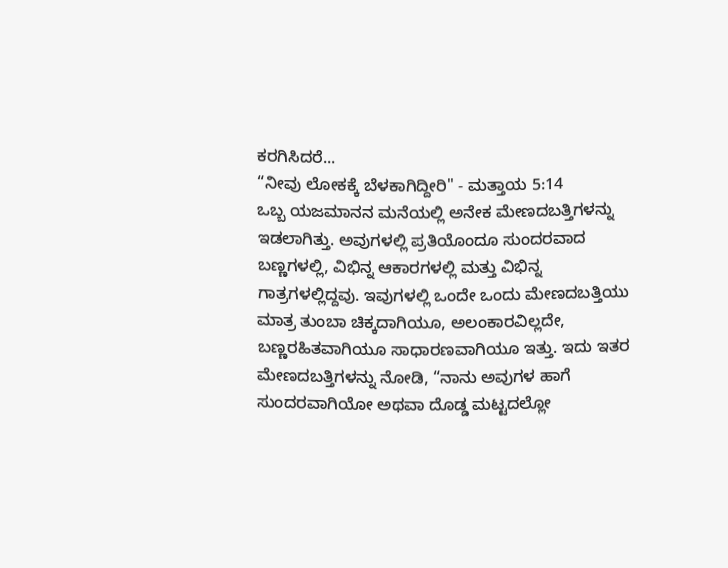ಕರಗಿಸಿದರೆ...
“ನೀವು ಲೋಕಕ್ಕೆ ಬೆಳಕಾಗಿದ್ದೀರಿ" - ಮತ್ತಾಯ 5:14
ಒಬ್ಬ ಯಜಮಾನನ ಮನೆಯಲ್ಲಿ ಅನೇಕ ಮೇಣದಬತ್ತಿಗಳನ್ನು ಇಡಲಾಗಿತ್ತು. ಅವುಗಳಲ್ಲಿ ಪ್ರತಿಯೊಂದೂ ಸುಂದರವಾದ ಬಣ್ಣಗಳಲ್ಲಿ, ವಿಭಿನ್ನ ಆಕಾರಗಳಲ್ಲಿ ಮತ್ತು ವಿಭಿನ್ನ ಗಾತ್ರಗಳಲ್ಲಿದ್ದವು. ಇವುಗಳಲ್ಲಿ ಒಂದೇ ಒಂದು ಮೇಣದಬತ್ತಿಯು ಮಾತ್ರ ತುಂಬಾ ಚಿಕ್ಕದಾಗಿಯೂ, ಅಲಂಕಾರವಿಲ್ಲದೇ, ಬಣ್ಣರಹಿತವಾಗಿಯೂ ಸಾಧಾರಣವಾಗಿಯೂ ಇತ್ತು. ಇದು ಇತರ ಮೇಣದಬತ್ತಿಗಳನ್ನು ನೋಡಿ, “ನಾನು ಅವುಗಳ ಹಾಗೆ ಸುಂದರವಾಗಿಯೋ ಅಥವಾ ದೊಡ್ಡ ಮಟ್ಟದಲ್ಲೋ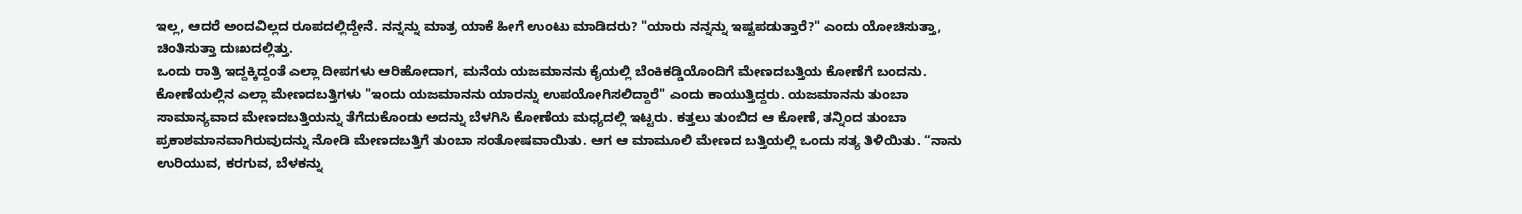ಇಲ್ಲ, ಆದರೆ ಅಂದವಿಲ್ಲದ ರೂಪದಲ್ಲಿದ್ದೇನೆ. ನನ್ನನ್ನು ಮಾತ್ರ ಯಾಕೆ ಹೀಗೆ ಉಂಟು ಮಾಡಿದರು? "ಯಾರು ನನ್ನನ್ನು ಇಷ್ಟಪಡುತ್ತಾರೆ?" ಎಂದು ಯೋಚಿಸುತ್ತಾ, ಚಿಂತಿಸುತ್ತಾ ದುಃಖದಲ್ಲಿತ್ತು.
ಒಂದು ರಾತ್ರಿ ಇದ್ದಕ್ಕಿದ್ದಂತೆ ಎಲ್ಲಾ ದೀಪಗಳು ಆರಿಹೋದಾಗ, ಮನೆಯ ಯಜಮಾನನು ಕೈಯಲ್ಲಿ ಬೆಂಕಿಕಡ್ಡಿಯೊಂದಿಗೆ ಮೇಣದಬತ್ತಿಯ ಕೋಣೆಗೆ ಬಂದನು. ಕೋಣೆಯಲ್ಲಿನ ಎಲ್ಲಾ ಮೇಣದಬತ್ತಿಗಳು "ಇಂದು ಯಜಮಾನನು ಯಾರನ್ನು ಉಪಯೋಗಿಸಲಿದ್ದಾರೆ" ಎಂದು ಕಾಯುತ್ತಿದ್ದರು. ಯಜಮಾನನು ತುಂಬಾ ಸಾಮಾನ್ಯವಾದ ಮೇಣದಬತ್ತಿಯನ್ನು ತೆಗೆದುಕೊಂಡು ಅದನ್ನು ಬೆಳಗಿಸಿ ಕೋಣೆಯ ಮಧ್ಯದಲ್ಲಿ ಇಟ್ಟರು. ಕತ್ತಲು ತುಂಬಿದ ಆ ಕೋಣೆ, ತನ್ನಿಂದ ತುಂಬಾ ಪ್ರಕಾಶಮಾನವಾಗಿರುವುದನ್ನು ನೋಡಿ ಮೇಣದಬತ್ತಿಗೆ ತುಂಬಾ ಸಂತೋಷವಾಯಿತು. ಆಗ ಆ ಮಾಮೂಲಿ ಮೇಣದ ಬತ್ತಿಯಲ್ಲಿ ಒಂದು ಸತ್ಯ ತಿಳಿಯಿತು. “ನಾನು ಉರಿಯುವ, ಕರಗುವ, ಬೆಳಕನ್ನು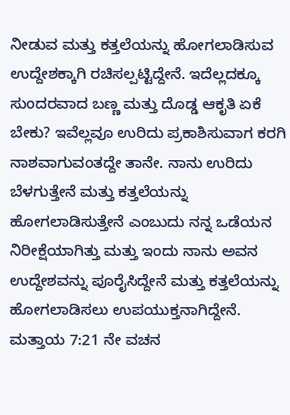ನೀಡುವ ಮತ್ತು ಕತ್ತಲೆಯನ್ನು ಹೋಗಲಾಡಿಸುವ ಉದ್ದೇಶಕ್ಕಾಗಿ ರಚಿಸಲ್ಪಟ್ಟಿದ್ದೇನೆ. ಇದೆಲ್ಲದಕ್ಕೂ ಸುಂದರವಾದ ಬಣ್ಣ ಮತ್ತು ದೊಡ್ಡ ಆಕೃತಿ ಏಕೆ ಬೇಕು? ಇವೆಲ್ಲವೂ ಉರಿದು ಪ್ರಕಾಶಿಸುವಾಗ ಕರಗಿ ನಾಶವಾಗುವಂತದ್ದೇ ತಾನೇ. ನಾನು ಉರಿದು ಬೆಳಗುತ್ತೇನೆ ಮತ್ತು ಕತ್ತಲೆಯನ್ನು ಹೋಗಲಾಡಿಸುತ್ತೇನೆ ಎಂಬುದು ನನ್ನ ಒಡೆಯನ ನಿರೀಕ್ಷೆಯಾಗಿತ್ತು ಮತ್ತು ಇಂದು ನಾನು ಅವನ ಉದ್ದೇಶವನ್ನು ಪೂರೈಸಿದ್ದೇನೆ ಮತ್ತು ಕತ್ತಲೆಯನ್ನು ಹೋಗಲಾಡಿಸಲು ಉಪಯುಕ್ತನಾಗಿದ್ದೇನೆ.
ಮತ್ತಾಯ 7:21 ನೇ ವಚನ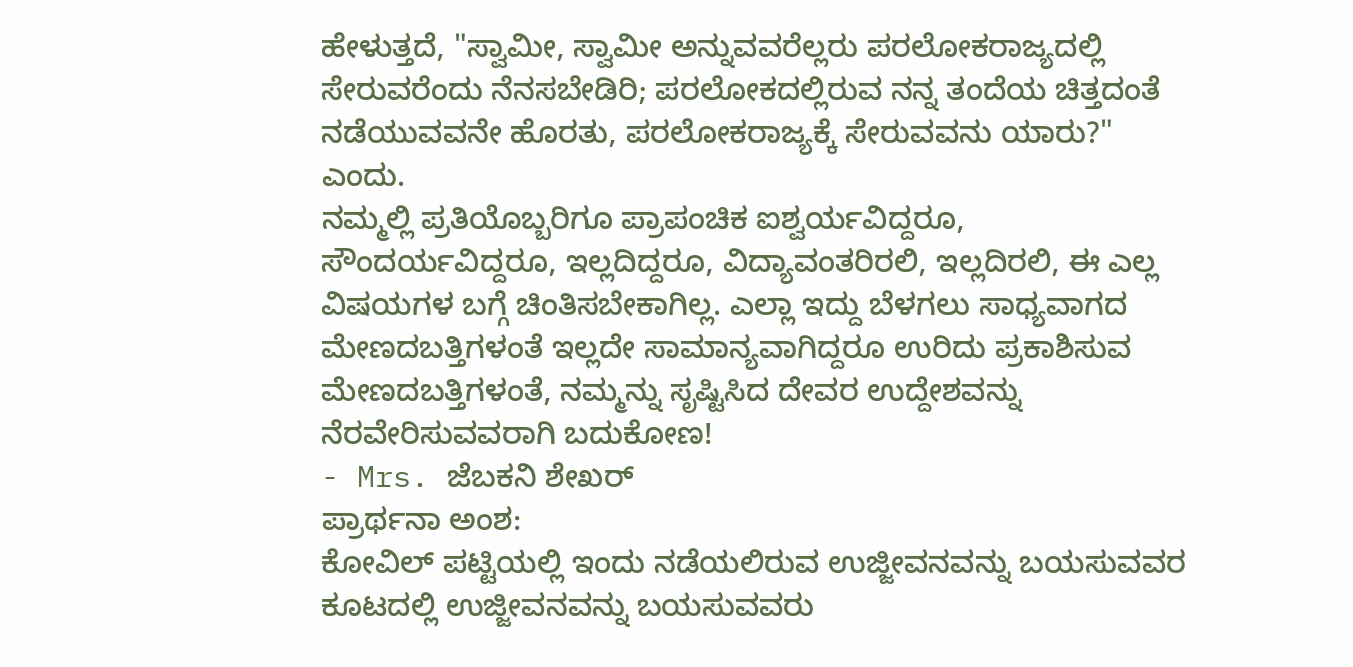ಹೇಳುತ್ತದೆ, "ಸ್ವಾಮೀ, ಸ್ವಾಮೀ ಅನ್ನುವವರೆಲ್ಲರು ಪರಲೋಕರಾಜ್ಯದಲ್ಲಿ ಸೇರುವರೆಂದು ನೆನಸಬೇಡಿರಿ; ಪರಲೋಕದಲ್ಲಿರುವ ನನ್ನ ತಂದೆಯ ಚಿತ್ತದಂತೆ ನಡೆಯುವವನೇ ಹೊರತು, ಪರಲೋಕರಾಜ್ಯಕ್ಕೆ ಸೇರುವವನು ಯಾರು?" ಎಂದು.
ನಮ್ಮಲ್ಲಿ ಪ್ರತಿಯೊಬ್ಬರಿಗೂ ಪ್ರಾಪಂಚಿಕ ಐಶ್ವರ್ಯವಿದ್ದರೂ, ಸೌಂದರ್ಯವಿದ್ದರೂ, ಇಲ್ಲದಿದ್ದರೂ, ವಿದ್ಯಾವಂತರಿರಲಿ, ಇಲ್ಲದಿರಲಿ, ಈ ಎಲ್ಲ ವಿಷಯಗಳ ಬಗ್ಗೆ ಚಿಂತಿಸಬೇಕಾಗಿಲ್ಲ. ಎಲ್ಲಾ ಇದ್ದು ಬೆಳಗಲು ಸಾಧ್ಯವಾಗದ ಮೇಣದಬತ್ತಿಗಳಂತೆ ಇಲ್ಲದೇ ಸಾಮಾನ್ಯವಾಗಿದ್ದರೂ ಉರಿದು ಪ್ರಕಾಶಿಸುವ ಮೇಣದಬತ್ತಿಗಳಂತೆ, ನಮ್ಮನ್ನು ಸೃಷ್ಟಿಸಿದ ದೇವರ ಉದ್ದೇಶವನ್ನು ನೆರವೇರಿಸುವವರಾಗಿ ಬದುಕೋಣ!
- Mrs. ಜೆಬಕನಿ ಶೇಖರ್
ಪ್ರಾರ್ಥನಾ ಅಂಶ:
ಕೋವಿಲ್ ಪಟ್ಟಿಯಲ್ಲಿ ಇಂದು ನಡೆಯಲಿರುವ ಉಜ್ಜೀವನವನ್ನು ಬಯಸುವವರ ಕೂಟದಲ್ಲಿ ಉಜ್ಜೀವನವನ್ನು ಬಯಸುವವರು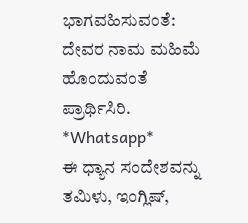ಭಾಗವಹಿಸುವಂತೆ: ದೇವರ ನಾಮ ಮಹಿಮೆ ಹೊಂದುವಂತೆ ಪ್ರಾರ್ಥಿಸಿರಿ.
*Whatsapp*
ಈ ಧ್ಯಾನ ಸಂದೇಶವನ್ನು ತಮಿಳು, ಇಂಗ್ಲಿಷ್,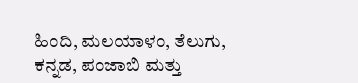ಹಿಂದಿ, ಮಲಯಾಳಂ, ತೆಲುಗು, ಕನ್ನಡ, ಪಂಜಾಬಿ ಮತ್ತು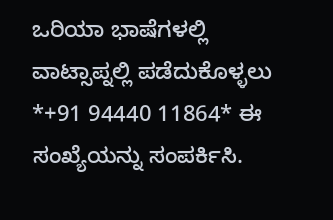ಒರಿಯಾ ಭಾಷೆಗಳಲ್ಲಿ ವಾಟ್ಸಾಪ್ನಲ್ಲಿ ಪಡೆದುಕೊಳ್ಳಲು *+91 94440 11864* ಈ ಸಂಖ್ಯೆಯನ್ನು ಸಂಪರ್ಕಿಸಿ.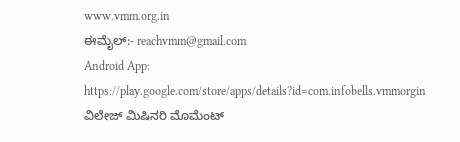www.vmm.org.in
ಈಮೈಲ್:- reachvmm@gmail.com
Android App: https://play.google.com/store/apps/details?id=com.infobells.vmmorgin
ವಿಲೇಜ್ ಮಿಷಿನರಿ ಮೊಮೆಂಟ್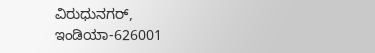ವಿರುಧುನಗರ್, ಇಂಡಿಯಾ-626001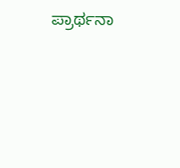ಪ್ರಾರ್ಥನಾ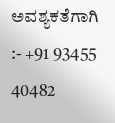ಅವಶ್ಯಕತೆಗಾಗಿ :- +91 93455 40482